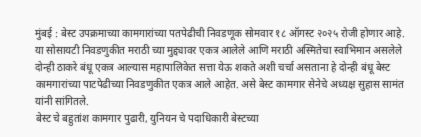मुंबई : बेस्ट उपक्रमाच्या कामगारांच्या पतपेढीची निवडणूक सोमवार १८ ऑगस्ट २०२५ रोजी होणार आहे. या सोसायटी निवडणुकीत मराठी च्या मुद्द्यावर एकत्र आलेले आणि मराठी अस्मितेचा स्वाभिमान असलेले दोन्ही ठाकरे बंधू एकत्र आल्यास महापालिकेत सत्ता येऊ शकते अशी चर्चा असताना हे दोन्ही बंधू बेस्ट कामगारांच्या पाटपेढीच्या निवडणुकीत एकत्र आले आहेत. असे बेस्ट कामगार सेनेचे अध्यक्ष सुहास सामंत यांनी सांगितले.
बेस्ट चे बहुतांश कामगार पुढारी, युनियन चे पदाधिकारी बेस्टच्या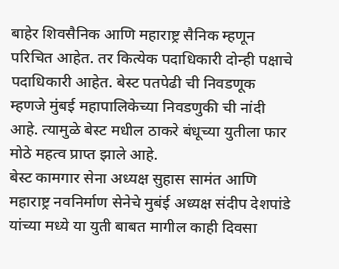बाहेर शिवसैनिक आणि महाराष्ट्र सैनिक म्हणून परिचित आहेत. तर कित्येक पदाधिकारी दोन्ही पक्षाचे पदाधिकारी आहेत. बेस्ट पतपेढी ची निवडणूक म्हणजे मुंबई महापालिकेच्या निवडणुकी ची नांदी आहे. त्यामुळे बेस्ट मधील ठाकरे बंधूच्या युतीला फार मोठे महत्व प्राप्त झाले आहे.
बेस्ट कामगार सेना अध्यक्ष सुहास सामंत आणि महाराष्ट्र नवनिर्माण सेनेचे मुबंई अध्यक्ष संदीप देशपांडे यांच्या मध्ये या युती बाबत मागील काही दिवसा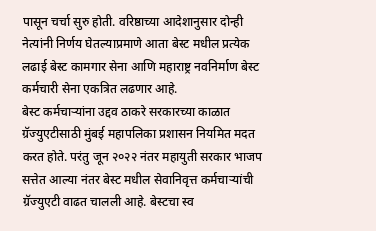पासून चर्चा सुरु होती. वरिष्ठाच्या आदेशानुसार दोन्ही नेत्यांनी निर्णय घेतल्याप्रमाणे आता बेस्ट मधील प्रत्येक लढाई बेस्ट कामगार सेना आणि महाराष्ट्र नवनिर्माण बेस्ट कर्मचारी सेना एकत्रित लढणार आहे.
बेस्ट कर्मचाऱ्यांना उद्दव ठाकरे सरकारच्या काळात ग्रॅज्युएटीसाठी मुंबई महापलिका प्रशासन नियमित मदत करत होते. परंतु जून २०२२ नंतर महायुती सरकार भाजप सत्तेत आल्या नंतर बेस्ट मधील सेवानिवृत्त कर्मचाऱ्यांची ग्रॅज्युएटी वाढत चालली आहे. बेस्टचा स्व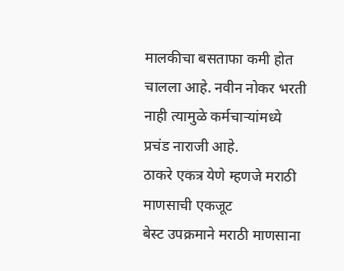मालकीचा बसताफा कमी होत चालला आहे. नवीन नोकर भरती नाही त्यामुळे कर्मचाऱ्यांमध्ये प्रचंड नाराजी आहे.
ठाकरे एकत्र येणे म्हणजे मराठी माणसाची एकजूट
बेस्ट उपक्रमाने मराठी माणसाना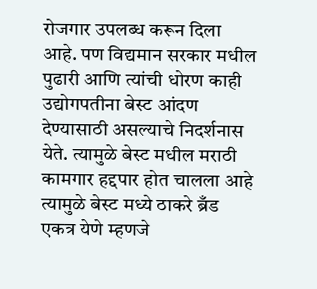रोजगार उपलब्ध करून दिला आहे. पण विद्यमान सरकार मधील पुढारी आणि त्यांची धोरण काही उद्योगपतीना बेस्ट आंदण देण्यासाठी असल्याचे निदर्शनास येते. त्यामुळे बेस्ट मधील मराठी कामगार हद्दपार होत चालला आहे त्यामुळे बेस्ट मध्ये ठाकरे ब्रँड एकत्र येणे म्हणजे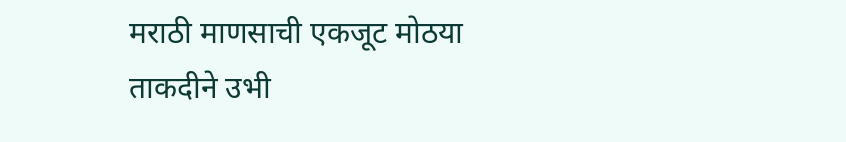मराठी माणसाची एकजूट मोठया ताकदीने उभी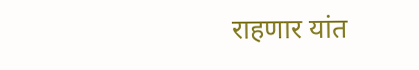राहणार यांत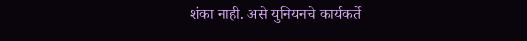शंका नाही. असे युनियनचे कार्यकर्ते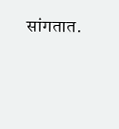सांगतात.